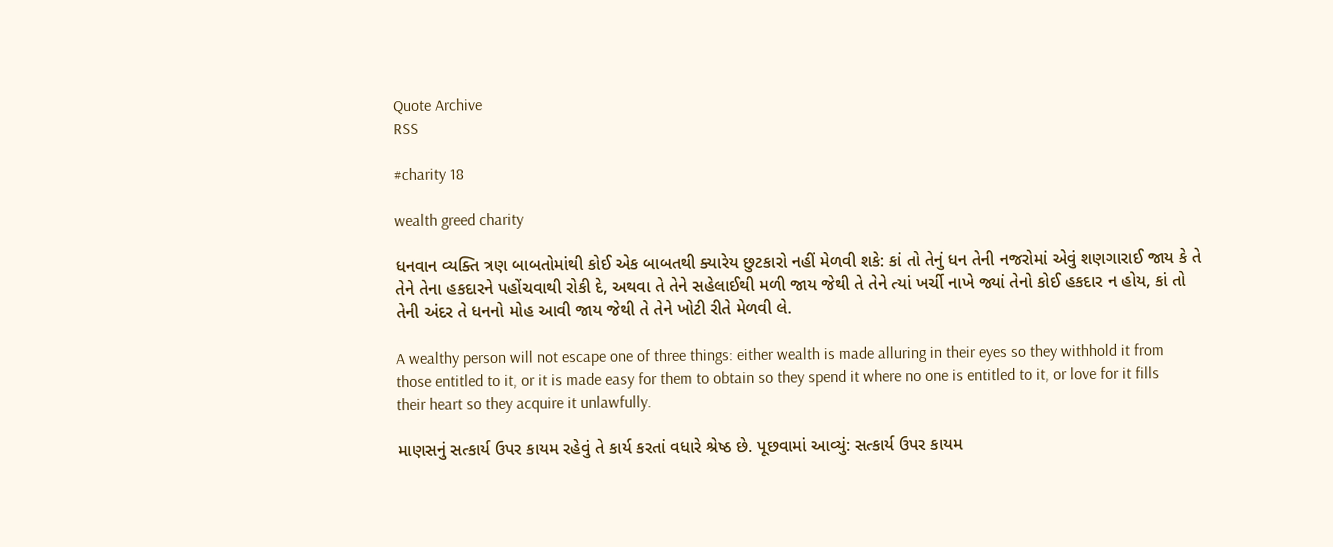Quote Archive
RSS

#charity 18

wealth greed charity

ધનવાન વ્યક્તિ ત્રણ બાબતોમાંથી કોઈ એક બાબતથી ક્યારેય છુટકારો નહીં મેળવી શકે: કાં તો તેનું ધન તેની નજરોમાં એવું શણગારાઈ જાય કે તે તેને તેના હકદારને પહોંચવાથી રોકી દે, અથવા તે તેને સહેલાઈથી મળી જાય જેથી તે તેને ત્યાં ખર્ચી નાખે જ્યાં તેનો કોઈ હકદાર ન હોય, કાં તો તેની અંદર તે ધનનો મોહ આવી જાય જેથી તે તેને ખોટી રીતે મેળવી લે.

A wealthy person will not escape one of three things: either wealth is made alluring in their eyes so they withhold it from those entitled to it, or it is made easy for them to obtain so they spend it where no one is entitled to it, or love for it fills their heart so they acquire it unlawfully.

માણસનું સત્કાર્ય ઉપર કાયમ રહેવું તે કાર્ય કરતાં વધારે શ્રેષ્ઠ છે. પૂછવામાં આવ્યું: સત્કાર્ય ઉપર કાયમ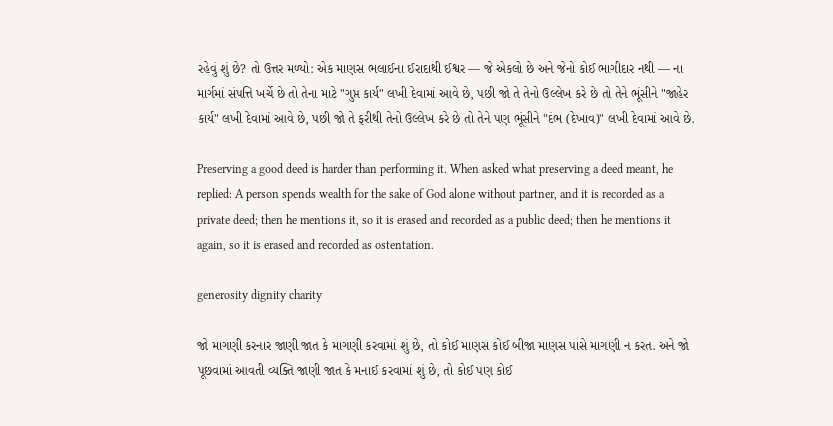રહેવું શું છે? તો ઉત્તર મળ્યો: એક માણસ ભલાઈના ઈરાદાથી ઈશ્વર — જે એકલો છે અને જેનો કોઈ ભાગીદાર નથી — ના માર્ગમાં સંપત્તિ ખર્ચે છે તો તેના માટે "ગુપ્ત કાર્ય" લખી દેવામાં આવે છે, પછી જો તે તેનો ઉલ્લેખ કરે છે તો તેને ભૂંસીને "જાહેર કાર્ય" લખી દેવામાં આવે છે, પછી જો તે ફરીથી તેનો ઉલ્લેખ કરે છે તો તેને પણ ભૂંસીને "દંભ (દેખાવ)" લખી દેવામાં આવે છે.

Preserving a good deed is harder than performing it. When asked what preserving a deed meant, he replied: A person spends wealth for the sake of God alone without partner, and it is recorded as a private deed; then he mentions it, so it is erased and recorded as a public deed; then he mentions it again, so it is erased and recorded as ostentation.

generosity dignity charity

જો માગણી કરનાર જાણી જાત કે માગણી કરવામાં શું છે, તો કોઈ માણસ કોઈ બીજા માણસ પાસે માગણી ન કરત. અને જો પૂછવામાં આવતી વ્યક્તિ જાણી જાત કે મનાઈ કરવામાં શું છે, તો કોઈ પણ કોઈ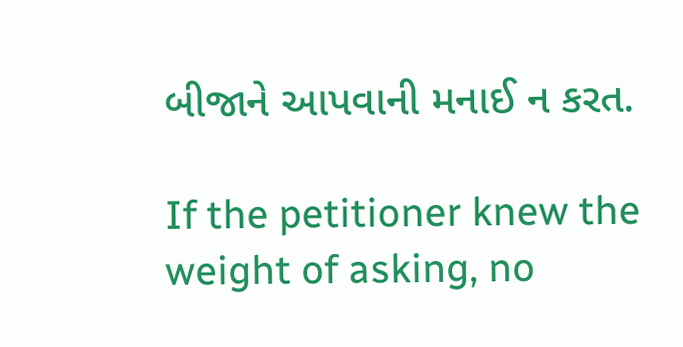બીજાને આપવાની મનાઈ ન કરત.

If the petitioner knew the weight of asking, no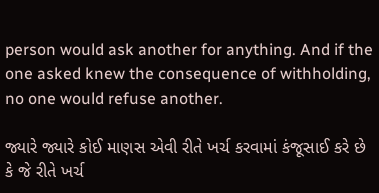person would ask another for anything. And if the one asked knew the consequence of withholding, no one would refuse another.

જ્યારે જ્યારે કોઈ માણસ એવી રીતે ખર્ચ કરવામાં કંજૂસાઈ કરે છે કે જે રીતે ખર્ચ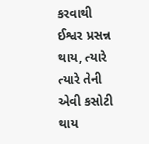કરવાથી ઈશ્વર પ્રસન્ન થાય, ત્યારે ત્યારે તેની એવી કસોટી થાય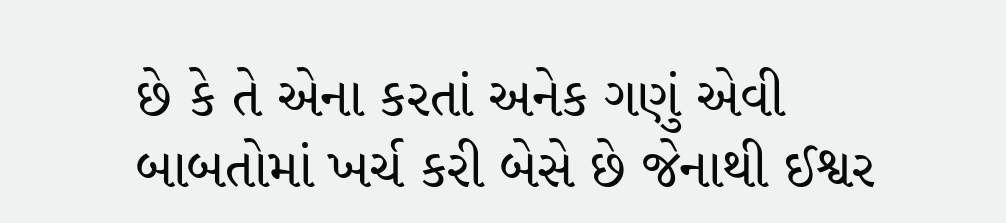છે કે તે એના કરતાં અનેક ગણું એવી બાબતોમાં ખર્ચ કરી બેસે છે જેનાથી ઈશ્વર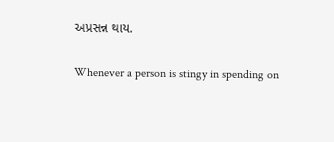અપ્રસન્ન થાય.

Whenever a person is stingy in spending on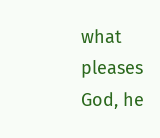what pleases God, he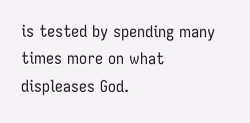is tested by spending many times more on what displeases God.